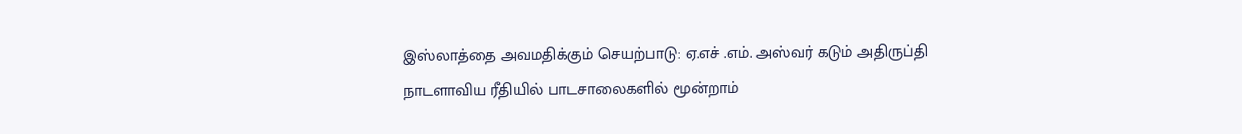இஸ்லாத்தை அவமதிக்கும் செயற்பாடு: ஏ.எச் .எம். அஸ்வர் கடும் அதிருப்தி
நாடளாவிய ரீதியில் பாடசாலைகளில் மூன்றாம்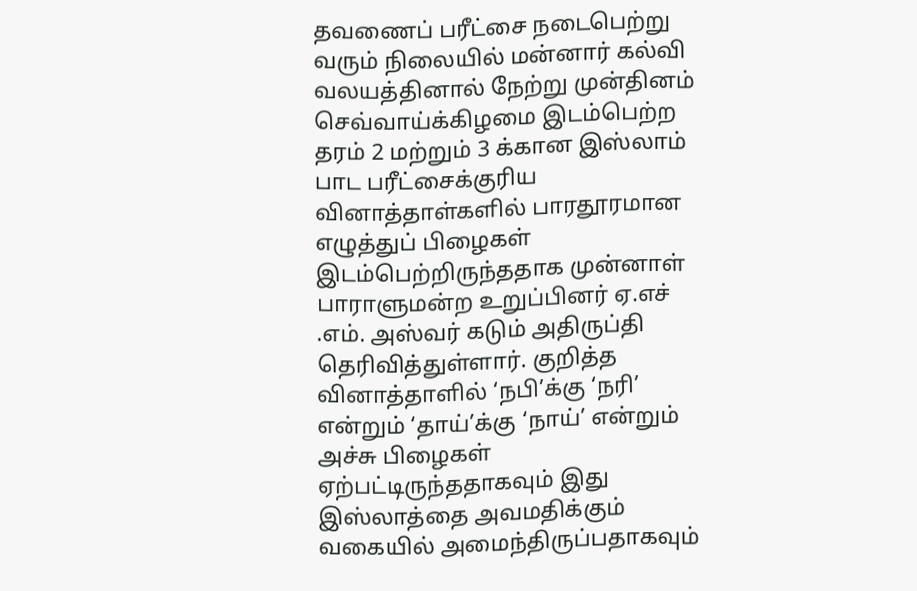தவணைப் பரீட்சை நடைபெற்று வரும் நிலையில் மன்னார் கல்வி வலயத்தினால் நேற்று முன்தினம் செவ்வாய்க்கிழமை இடம்பெற்ற தரம் 2 மற்றும் 3 க்கான இஸ்லாம் பாட பரீட்சைக்குரிய வினாத்தாள்களில் பாரதூரமான எழுத்துப் பிழைகள் இடம்பெற்றிருந்ததாக முன்னாள் பாராளுமன்ற உறுப்பினர் ஏ.எச் .எம். அஸ்வர் கடும் அதிருப்தி தெரிவித்துள்ளார். குறித்த வினாத்தாளில் ‘நபி’க்கு ‘நரி’ என்றும் ‘தாய்’க்கு ‘நாய்’ என்றும் அச்சு பிழைகள் ஏற்பட்டிருந்ததாகவும் இது இஸ்லாத்தை அவமதிக்கும் வகையில் அமைந்திருப்பதாகவும்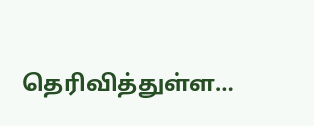தெரிவித்துள்ள…